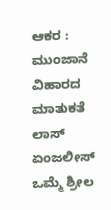ಆಕರ : ಮುಂಜಾನೆ ವಿಹಾರದ ಮಾತುಕತೆ ಲಾಸ್ ಏಂಜಲೀಸ್
ಒಮ್ಮೆ ಶ್ರೀಲ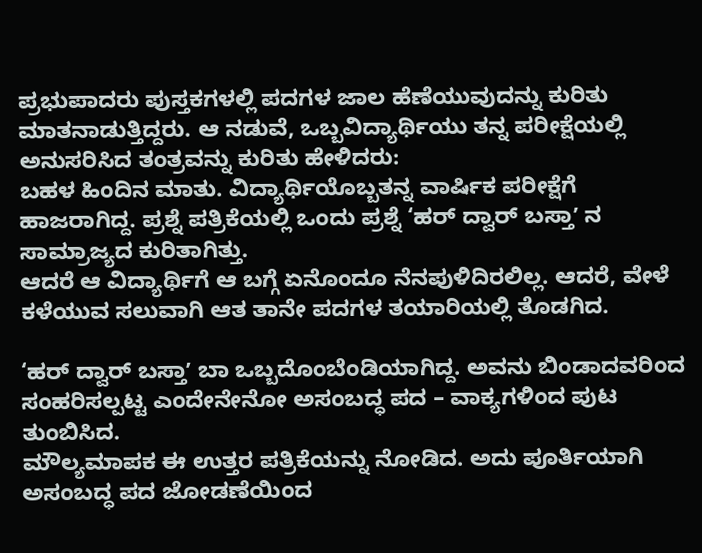ಪ್ರಭುಪಾದರು ಪುಸ್ತಕಗಳಲ್ಲಿ ಪದಗಳ ಜಾಲ ಹೆಣೆಯುವುದನ್ನು ಕುರಿತು ಮಾತನಾಡುತ್ತಿದ್ದರು. ಆ ನಡುವೆ, ಒಬ್ಬವಿದ್ಯಾರ್ಥಿಯು ತನ್ನ ಪರೀಕ್ಷೆಯಲ್ಲಿ ಅನುಸರಿಸಿದ ತಂತ್ರವನ್ನು ಕುರಿತು ಹೇಳಿದರು:
ಬಹಳ ಹಿಂದಿನ ಮಾತು. ವಿದ್ಯಾರ್ಥಿಯೊಬ್ಬತನ್ನ ವಾರ್ಷಿಕ ಪರೀಕ್ಷೆಗೆ ಹಾಜರಾಗಿದ್ದ. ಪ್ರಶ್ನೆ ಪತ್ರಿಕೆಯಲ್ಲಿ ಒಂದು ಪ್ರಶ್ನೆ ‘ಹರ್ ದ್ವಾರ್ ಬಸ್ತಾʼ ನ ಸಾಮ್ರಾಜ್ಯದ ಕುರಿತಾಗಿತ್ತು.
ಆದರೆ ಆ ವಿದ್ಯಾರ್ಥಿಗೆ ಆ ಬಗ್ಗೆ ಏನೊಂದೂ ನೆನಪುಳಿದಿರಲಿಲ್ಲ. ಆದರೆ, ವೇಳೆ ಕಳೆಯುವ ಸಲುವಾಗಿ ಆತ ತಾನೇ ಪದಗಳ ತಯಾರಿಯಲ್ಲಿ ತೊಡಗಿದ.

‘ಹರ್ ದ್ವಾರ್ ಬಸ್ತಾʼ ಬಾ ಒಬ್ಬದೊಂಬೆಂಡಿಯಾಗಿದ್ದ. ಅವನು ಬಿಂಡಾದವರಿಂದ ಸಂಹರಿಸಲ್ಪಟ್ಟ ಎಂದೇನೇನೋ ಅಸಂಬದ್ಧ ಪದ – ವಾಕ್ಯಗಳಿಂದ ಪುಟ ತುಂಬಿಸಿದ.
ಮೌಲ್ಯಮಾಪಕ ಈ ಉತ್ತರ ಪತ್ರಿಕೆಯನ್ನು ನೋಡಿದ. ಅದು ಪೂರ್ತಿಯಾಗಿ ಅಸಂಬದ್ಧ ಪದ ಜೋಡಣೆಯಿಂದ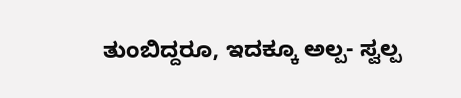ತುಂಬಿದ್ದರೂ, ಇದಕ್ಕೂ ಅಲ್ಪ- ಸ್ವಲ್ಪ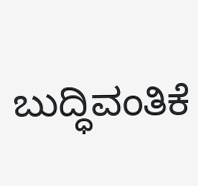ಬುದ್ಧಿವಂತಿಕೆ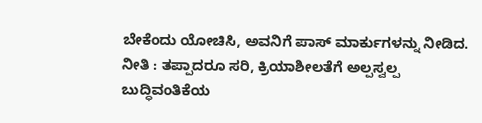ಬೇಕೆಂದು ಯೋಚಿಸಿ, ಅವನಿಗೆ ಪಾಸ್ ಮಾರ್ಕುಗಳನ್ನು ನೀಡಿದ.
ನೀತಿ : ತಪ್ಪಾದರೂ ಸರಿ, ಕ್ರಿಯಾಶೀಲತೆಗೆ ಅಲ್ಪಸ್ವಲ್ಪ ಬುದ್ಧಿವಂತಿಕೆಯ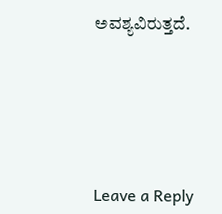ಅವಶ್ಯವಿರುತ್ತದೆ.






Leave a Reply